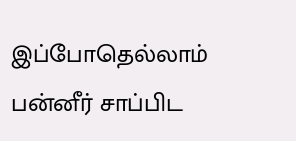இப்போதெல்லாம் பன்னீர் சாப்பிட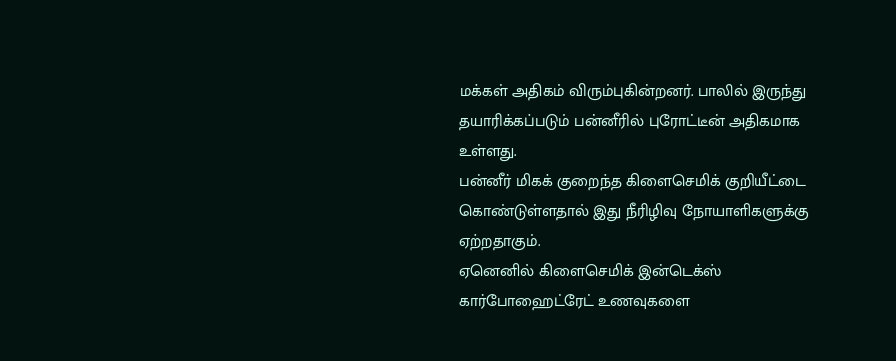மக்கள் அதிகம் விரும்புகின்றனர். பாலில் இருந்து தயாரிக்கப்படும் பன்னீரில் புரோட்டீன் அதிகமாக உள்ளது.
பன்னீர் மிகக் குறைந்த கிளைசெமிக் குறியீட்டை கொண்டுள்ளதால் இது நீரிழிவு நோயாளிகளுக்கு ஏற்றதாகும்.
ஏனெனில் கிளைசெமிக் இன்டெக்ஸ் கார்போஹைட்ரேட் உணவுகளை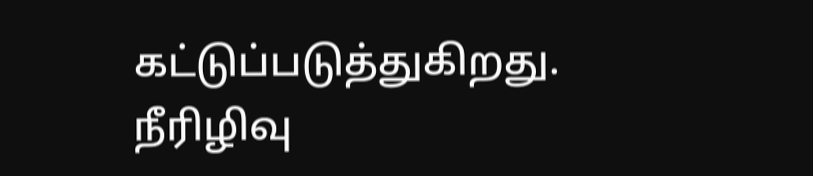கட்டுப்படுத்துகிறது.
நீரிழிவு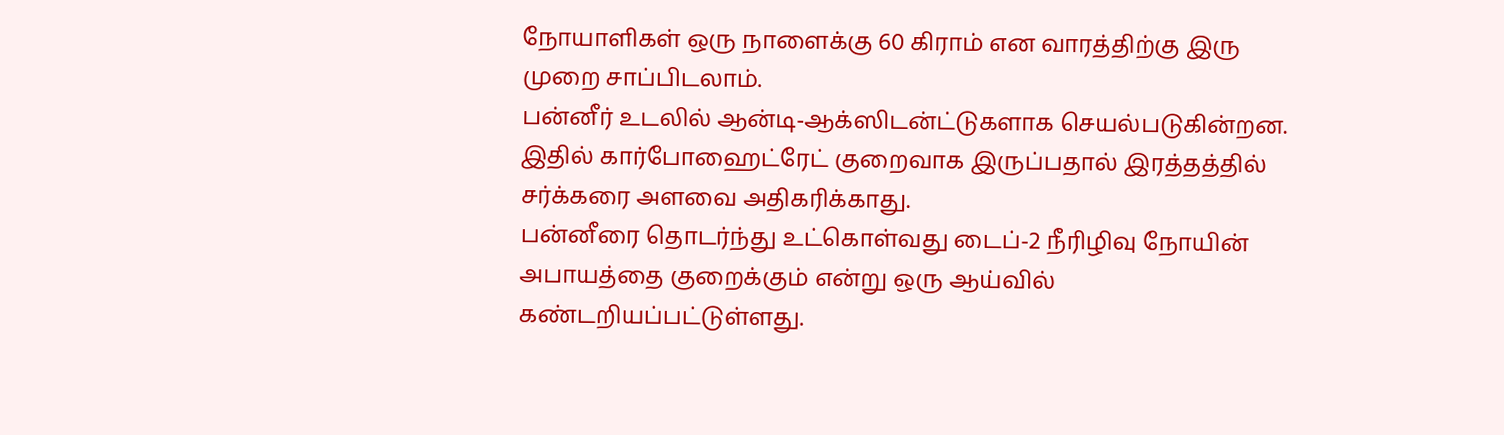நோயாளிகள் ஒரு நாளைக்கு 60 கிராம் என வாரத்திற்கு இரு முறை சாப்பிடலாம்.
பன்னீர் உடலில் ஆன்டி-ஆக்ஸிடன்ட்டுகளாக செயல்படுகின்றன.
இதில் கார்போஹைட்ரேட் குறைவாக இருப்பதால் இரத்தத்தில் சர்க்கரை அளவை அதிகரிக்காது.
பன்னீரை தொடர்ந்து உட்கொள்வது டைப்-2 நீரிழிவு நோயின் அபாயத்தை குறைக்கும் என்று ஒரு ஆய்வில் கண்டறியப்பட்டுள்ளது.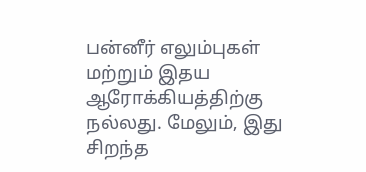பன்னீர் எலும்புகள் மற்றும் இதய ஆரோக்கியத்திற்கு நல்லது. மேலும், இது சிறந்த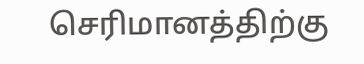செரிமானத்திற்கு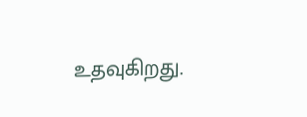உதவுகிறது.